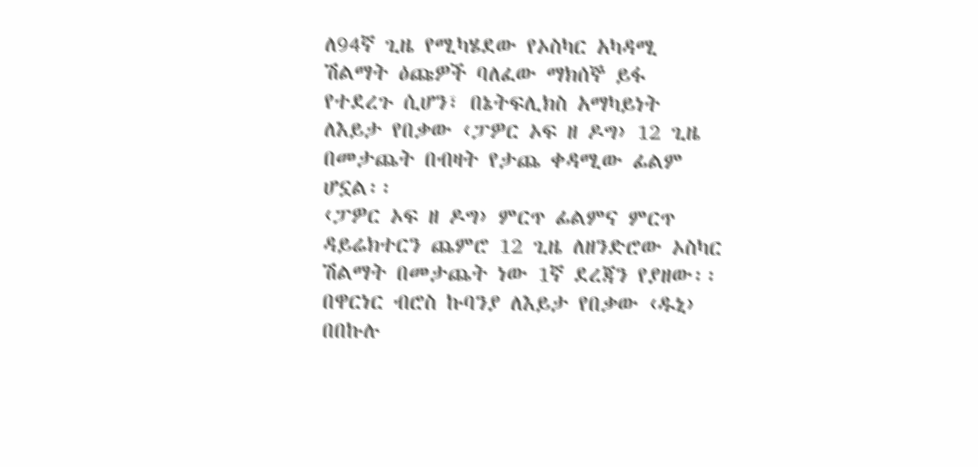ለ94ኛ ጊዜ የሚካሄደው የኦስካር አካዳሚ ሽልማት ዕጩዎች ባለፈው ማክሰኞ ይፋ የተደረጉ ሲሆን፣ በኔትፍሊክስ አማካይነት ለእይታ የበቃው ‹ፓዎር ኦፍ ዘ ዶግ› 12 ጊዜ በመታጨት በብዛት የታጨ ቀዳሚው ፊልም ሆኗል፡፡
‹ፓዎር ኦፍ ዘ ዶግ› ምርጥ ፊልምና ምርጥ ዳይሬክተርን ጨምሮ 12 ጊዜ ለዘንድሮው ኦስካር ሽልማት በመታጨት ነው 1ኛ ደረጃን የያዘው፡፡
በዋርነር ብሮስ ኩባንያ ለእይታ የበቃው ‹ዱኒ› በበኩሉ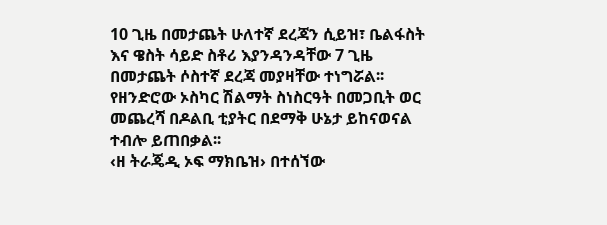10 ጊዜ በመታጨት ሁለተኛ ደረጃን ሲይዝ፣ ቤልፋስት እና ዌስት ሳይድ ስቶሪ እያንዳንዳቸው 7 ጊዜ በመታጨት ሶስተኛ ደረጃ መያዛቸው ተነግሯል፡፡
የዘንድሮው ኦስካር ሽልማት ስነስርዓት በመጋቢት ወር መጨረሻ በዶልቢ ቲያትር በደማቅ ሁኔታ ይከናወናል ተብሎ ይጠበቃል፡፡
‹ዘ ትራጄዲ ኦፍ ማክቤዝ› በተሰኘው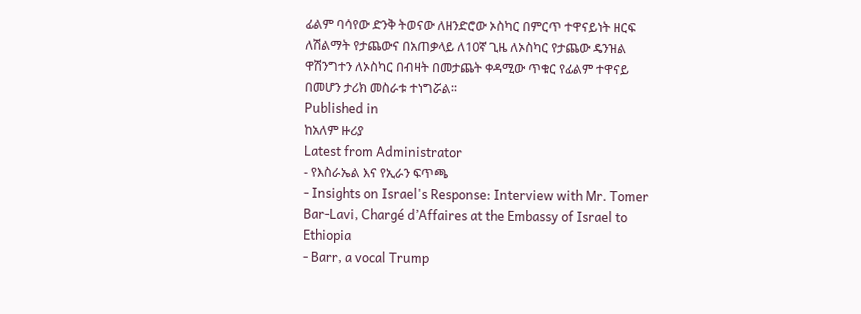ፊልም ባሳየው ድንቅ ትወናው ለዘንድሮው ኦስካር በምርጥ ተዋናይነት ዘርፍ ለሽልማት የታጨውና በአጠቃላይ ለ10ኛ ጊዜ ለኦስካር የታጨው ዴንዝል ዋሽንግተን ለኦስካር በብዛት በመታጨት ቀዳሚው ጥቁር የፊልም ተዋናይ በመሆን ታሪክ መስራቱ ተነግሯል፡፡
Published in
ከአለም ዙሪያ
Latest from Administrator
- የእስራኤል እና የኢራን ፍጥጫ
- Insights on Israel's Response: Interview with Mr. Tomer Bar-Lavi, Chargé d’Affaires at the Embassy of Israel to Ethiopia
- Barr, a vocal Trump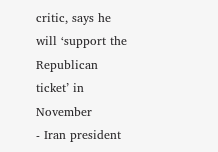critic, says he will ‘support the Republican ticket’ in November
- Iran president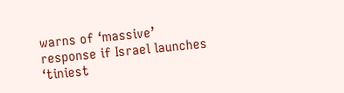warns of ‘massive’ response if Israel launches ‘tiniest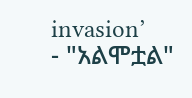invasion’
- "አልሞቷል"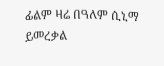ፊልም ዛሬ በዓለም ሲኒማ ይመረቃል